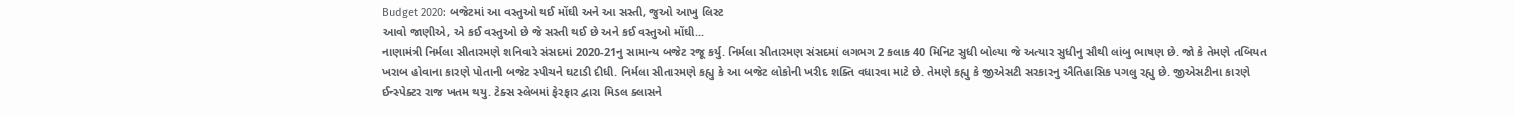Budget 2020: બજેટમાં આ વસ્તુઓ થઈ મોંઘી અને આ સસ્તી, જુઓ આખુ લિસ્ટ
આવો જાણીએ, એ કઈ વસ્તુઓ છે જે સસ્તી થઈ છે અને કઈ વસ્તુઓ મોંઘી...
નાણામંત્રી નિર્મલા સીતારમણે શનિવારે સંસદમાં 2020-21નુ સામાન્ય બજેટ રજૂ કર્યુ. નિર્મલા સીતારમણ સંસદમાં લગભગ 2 કલાક 40 મિનિટ સુધી બોલ્યા જે અત્યાર સુધીનુ સૌથી લાંબુ ભાષણ છે. જો કે તેમણે તબિયત ખરાબ હોવાના કારણે પોતાની બજેટ સ્પીચને ઘટાડી દીધી. નિર્મલા સીતારમણે કહ્યુ કે આ બજેટ લોકોની ખરીદ શક્તિ વધારવા માટે છે. તેમણે કહ્યુ કે જીએસટી સરકારનુ ઐતિહાસિક પગલુ રહ્યુ છે. જીએસટીના કારણે ઈન્સ્પેક્ટર રાજ ખતમ થયુ. ટેક્સ સ્લેબમાં ફેરફાર દ્વારા મિડલ ક્લાસને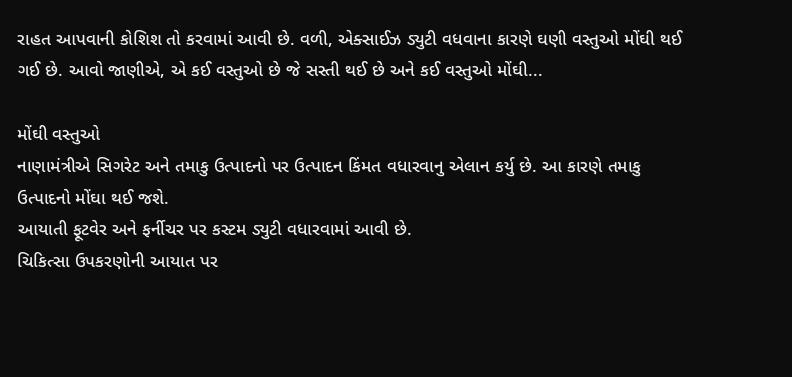રાહત આપવાની કોશિશ તો કરવામાં આવી છે. વળી, એક્સાઈઝ ડ્યુટી વધવાના કારણે ઘણી વસ્તુઓ મોંઘી થઈ ગઈ છે. આવો જાણીએ, એ કઈ વસ્તુઓ છે જે સસ્તી થઈ છે અને કઈ વસ્તુઓ મોંઘી...

મોંઘી વસ્તુઓ
નાણામંત્રીએ સિગરેટ અને તમાકુ ઉત્પાદનો પર ઉત્પાદન કિંમત વધારવાનુ એલાન કર્યુ છે. આ કારણે તમાકુ ઉત્પાદનો મોંઘા થઈ જશે.
આયાતી ફૂટવેર અને ફર્નીચર પર કસ્ટમ ડ્યુટી વધારવામાં આવી છે.
ચિકિત્સા ઉપકરણોની આયાત પર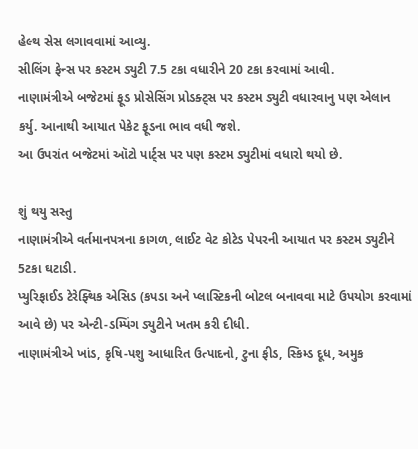હેલ્થ સેસ લગાવવામાં આવ્યુ.
સીલિંગ ફેન્સ પર કસ્ટમ ડ્યુટી 7.5 ટકા વધારીને 20 ટકા કરવામાં આવી.
નાણામંત્રીએ બજેટમાં ફૂડ પ્રોસેસિંગ પ્રોડક્ટ્સ પર કસ્ટમ ડ્યુટી વધારવાનુ પણ એલાન કર્યુ. આનાથી આયાત પેકેટ ફૂડના ભાવ વધી જશે.
આ ઉપરાંત બજેટમાં ઑટો પાર્ટ્સ પર પણ કસ્ટમ ડ્યુટીમાં વધારો થયો છે.

શું થયુ સસ્તુ
નાણામંત્રીએ વર્તમાનપત્રના કાગળ, લાઈટ વેટ કોટેડ પેપરની આયાત પર કસ્ટમ ડ્યુટીને 5ટકા ઘટાડી.
પ્યુરિફાઈડ ટેરેફ્થિક એસિડ (કપડા અને પ્લાસ્ટિકની બોટલ બનાવવા માટે ઉપયોગ કરવામાં આવે છે) પર એન્ટી-ડમ્પિંગ ડ્યુટીને ખતમ કરી દીધી.
નાણામંત્રીએ ખાંડ, કૃષિ-પશુ આધારિત ઉત્પાદનો, ટુના ફીડ, સ્કિમ્ડ દૂધ, અમુક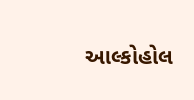આલ્કોહોલ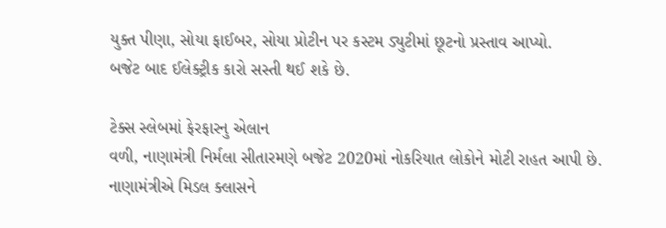યુક્ત પીણા, સોયા ફાઈબર, સોયા પ્રોટીન પર કસ્ટમ ડ્યુટીમાં છૂટનો પ્રસ્તાવ આપ્યો.
બજેટ બાદ ઈલેક્ટ્રીક કારો સસ્તી થઈ શકે છે.

ટેક્સ સ્લેબમાં ફેરફારનુ એલાન
વળી, નાણામંત્રી નિર્મલા સીતારમણે બજેટ 2020માં નોકરિયાત લોકોને મોટી રાહત આપી છે. નાણામંત્રીએ મિડલ ક્લાસને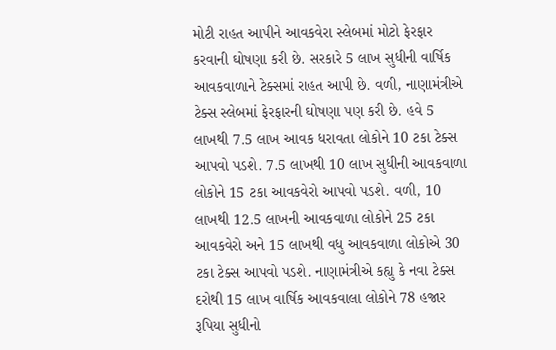મોટી રાહત આપીને આવકવેરા સ્લેબમાં મોટો ફેરફાર કરવાની ઘોષણા કરી છે. સરકારે 5 લાખ સુધીની વાર્ષિક આવકવાળાને ટેક્સમાં રાહત આપી છે. વળી, નાણામંત્રીએ ટેક્સ સ્લેબમાં ફેરફારની ઘોષણા પણ કરી છે. હવે 5 લાખથી 7.5 લાખ આવક ધરાવતા લોકોને 10 ટકા ટેક્સ આપવો પડશે. 7.5 લાખથી 10 લાખ સુધીની આવકવાળા લોકોને 15 ટકા આવકવેરો આપવો પડશે. વળી, 10 લાખથી 12.5 લાખની આવકવાળા લોકોને 25 ટકા આવકવેરો અને 15 લાખથી વધુ આવકવાળા લોકોએ 30 ટકા ટેક્સ આપવો પડશે. નાણામંત્રીએ કહ્યુ કે નવા ટેક્સ દરોથી 15 લાખ વાર્ષિક આવકવાલા લોકોને 78 હજાર રૂપિયા સુધીનો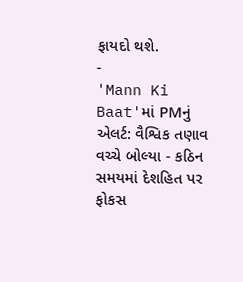ફાયદો થશે.
-
'Mann Ki Baat'માં PMનું એલર્ટ: વૈશ્વિક તણાવ વચ્ચે બોલ્યા - કઠિન સમયમાં દેશહિત પર ફોકસ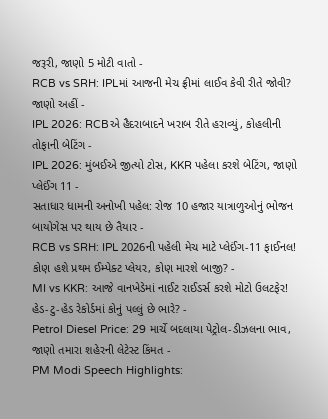જરૂરી, જાણો 5 મોટી વાતો -
RCB vs SRH: IPLમાં આજની મેચ ફ્રીમાં લાઈવ કેવી રીતે જોવી? જાણો અહીં -
IPL 2026: RCBએ હૈદરાબાદને ખરાબ રીતે હરાવ્યું, કોહલીની તોફાની બેટિંગ -
IPL 2026: મુંબઈએ જીત્યો ટોસ, KKR પહેલા કરશે બેટિંગ, જાણો પ્લેઈંગ 11 -
સતાધાર ધામની અનોખી પહેલ: રોજ 10 હજાર યાત્રાળુઓનું ભોજન બાયોગેસ પર થાય છે તૈયાર -
RCB vs SRH: IPL 2026ની પહેલી મેચ માટે પ્લેઈંગ-11 ફાઈનલ! કોણ હશે પ્રથમ ઈમ્પેક્ટ પ્લેયર, કોણ મારશે બાજી? -
MI vs KKR: આજે વાનખેડેમાં નાઈટ રાઈડર્સ કરશે મોટો ઉલટફેર! હેડ-ટુ-હેડ રેકોર્ડમાં કોનું પલ્લું છે ભારે? -
Petrol Diesel Price: 29 માર્ચે બદલાયા પેટ્રોલ-ડીઝલના ભાવ, જાણો તમારા શહેરની લેટેસ્ટ કિંમત -
PM Modi Speech Highlights: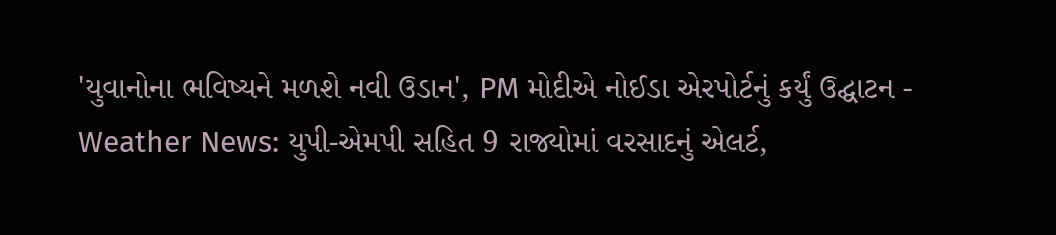'યુવાનોના ભવિષ્યને મળશે નવી ઉડાન', PM મોદીએ નોઈડા એરપોર્ટનું કર્યું ઉદ્ઘાટન -
Weather News: યુપી-એમપી સહિત 9 રાજ્યોમાં વરસાદનું એલર્ટ,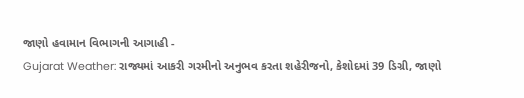જાણો હવામાન વિભાગની આગાહી -
Gujarat Weather: રાજ્યમાં આકરી ગરમીનો અનુભવ કરતા શહેરીજનો, કેશોદમાં 39 ડિગ્રી, જાણો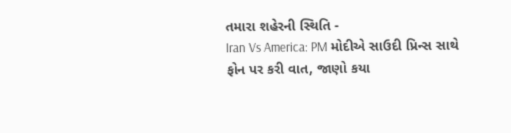તમારા શહેરની સ્થિતિ -
Iran Vs America: PM મોદીએ સાઉદી પ્રિન્સ સાથે ફોન પર કરી વાત, જાણો કયા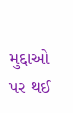મુદ્દાઓ પર થઈ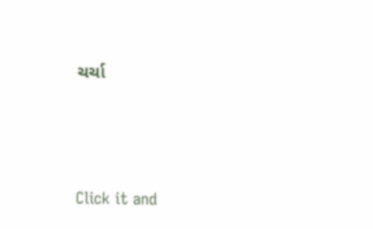ચર્ચા






Click it and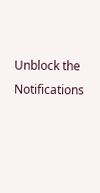Unblock the Notifications